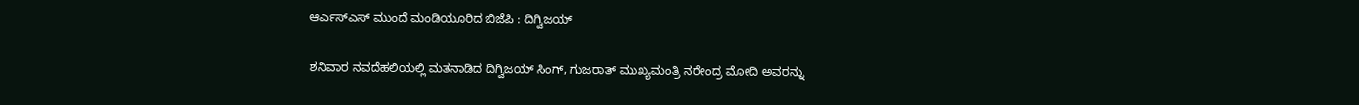ಆರ್ಎಸ್ಎಸ್ ಮುಂದೆ ಮಂಡಿಯೂರಿದ ಬಿಜೆಪಿ : ದಿಗ್ವಿಜಯ್

ಶನಿವಾರ ನವದೆಹಲಿಯಲ್ಲಿ ಮತನಾಡಿದ ದಿಗ್ವಿಜಯ್ ಸಿಂಗ್, ಗುಜರಾತ್ ಮುಖ್ಯಮಂತ್ರಿ ನರೇಂದ್ರ ಮೋದಿ ಅವರನ್ನು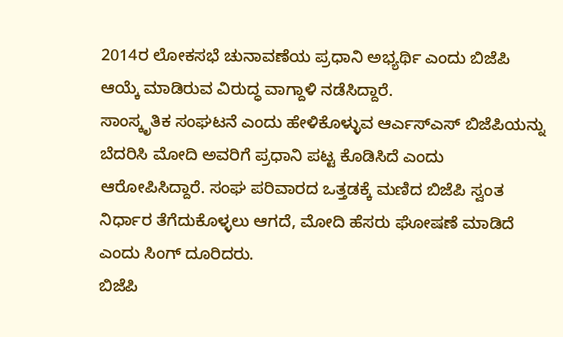2014ರ ಲೋಕಸಭೆ ಚುನಾವಣೆಯ ಪ್ರಧಾನಿ ಅಭ್ಯರ್ಥಿ ಎಂದು ಬಿಜೆಪಿ ಆಯ್ಕೆ ಮಾಡಿರುವ ವಿರುದ್ಧ ವಾಗ್ದಾಳಿ ನಡೆಸಿದ್ದಾರೆ.
ಸಾಂಸ್ಕೃತಿಕ ಸಂಘಟನೆ ಎಂದು ಹೇಳಿಕೊಳ್ಳುವ ಆರ್ಎಸ್ಎಸ್ ಬಿಜೆಪಿಯನ್ನು ಬೆದರಿಸಿ ಮೋದಿ ಅವರಿಗೆ ಪ್ರಧಾನಿ ಪಟ್ಟ ಕೊಡಿಸಿದೆ ಎಂದು ಆರೋಪಿಸಿದ್ದಾರೆ. ಸಂಘ ಪರಿವಾರದ ಒತ್ತಡಕ್ಕೆ ಮಣಿದ ಬಿಜೆಪಿ ಸ್ವಂತ ನಿರ್ಧಾರ ತೆಗೆದುಕೊಳ್ಳಲು ಆಗದೆ, ಮೋದಿ ಹೆಸರು ಘೋಷಣೆ ಮಾಡಿದೆ ಎಂದು ಸಿಂಗ್ ದೂರಿದರು.
ಬಿಜೆಪಿ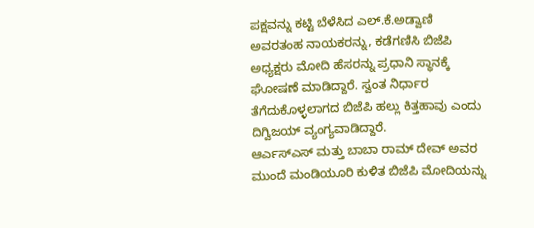ಪಕ್ಷವನ್ನು ಕಟ್ಟಿ ಬೆಳೆಸಿದ ಎಲ್.ಕೆ.ಅಡ್ವಾಣಿ ಅವರತಂಹ ನಾಯಕರನ್ನು, ಕಡೆಗಣಿಸಿ ಬಿಜೆಪಿ ಅಧ್ಯಕ್ಷರು ಮೋದಿ ಹೆಸರನ್ನು ಪ್ರಧಾನಿ ಸ್ಥಾನಕ್ಕೆ ಘೋಷಣೆ ಮಾಡಿದ್ದಾರೆ. ಸ್ವಂತ ನಿರ್ಧಾರ ತೆಗೆದುಕೊಳ್ಳಲಾಗದ ಬಿಜೆಪಿ ಹಲ್ಲು ಕಿತ್ತಹಾವು ಎಂದು ದಿಗ್ವಿಜಯ್ ವ್ಯಂಗ್ಯವಾಡಿದ್ದಾರೆ.
ಆರ್ಎಸ್ಎಸ್ ಮತ್ತು ಬಾಬಾ ರಾಮ್ ದೇವ್ ಅವರ ಮುಂದೆ ಮಂಡಿಯೂರಿ ಕುಳಿತ ಬಿಜೆಪಿ ಮೋದಿಯನ್ನು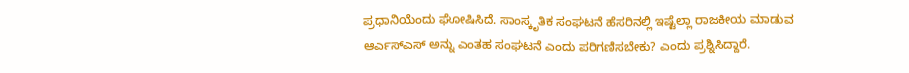ಪ್ರಧಾನಿಯೆಂದು ಘೋಷಿಸಿದೆ. ಸಾಂಸ್ಕೃತಿಕ ಸಂಘಟನೆ ಹೆಸರಿನಲ್ಲಿ ಇಷ್ಟೆಲ್ಲಾ ರಾಜಕೀಯ ಮಾಡುವ ಆರ್ಎಸ್ಎಸ್ ಅನ್ನು ಎಂತಹ ಸಂಘಟನೆ ಎಂದು ಪರಿಗಣಿಸಬೇಕು? ಎಂದು ಪ್ರಶ್ನಿಸಿದ್ದಾರೆ.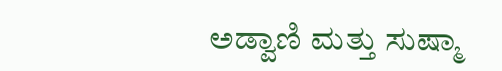ಅಡ್ವಾಣಿ ಮತ್ತು ಸುಷ್ಮಾ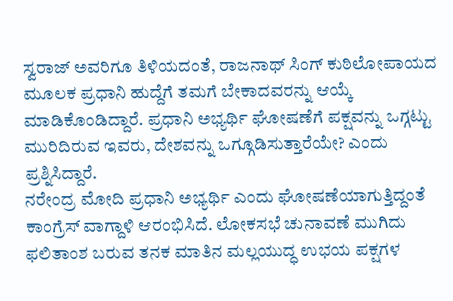ಸ್ವರಾಜ್ ಅವರಿಗೂ ತಿಳಿಯದಂತೆ, ರಾಜನಾಥ್ ಸಿಂಗ್ ಕುಠಿಲೋಪಾಯದ ಮೂಲಕ ಪ್ರಧಾನಿ ಹುದ್ದೆಗೆ ತಮಗೆ ಬೇಕಾದವರನ್ನು ಆಯ್ಕೆ ಮಾಡಿಕೊಂಡಿದ್ದಾರೆ. ಪ್ರಧಾನಿ ಅಭ್ಯರ್ಥಿ ಘೋಷಣೆಗೆ ಪಕ್ಷವನ್ನು ಒಗ್ಗಟ್ಟು ಮುರಿದಿರುವ ಇವರು, ದೇಶವನ್ನು ಒಗ್ಗೂಡಿಸುತ್ತಾರೆಯೇ? ಎಂದು ಪ್ರಶ್ನಿಸಿದ್ದಾರೆ.
ನರೇಂದ್ರ ಮೋದಿ ಪ್ರಧಾನಿ ಅಭ್ಯರ್ಥಿ ಎಂದು ಘೋಷಣೆಯಾಗುತ್ತಿದ್ದಂತೆ ಕಾಂಗ್ರೆಸ್ ವಾಗ್ದಾಳಿ ಆರಂಭಿಸಿದೆ. ಲೋಕಸಭೆ ಚುನಾವಣೆ ಮುಗಿದು ಫಲಿತಾಂಶ ಬರುವ ತನಕ ಮಾತಿನ ಮಲ್ಲಯುದ್ಧ ಉಭಯ ಪಕ್ಷಗಳ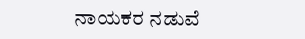ನಾಯಕರ ನಡುವೆ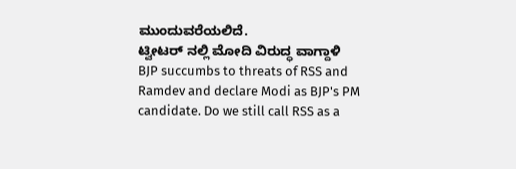ಮುಂದುವರೆಯಲಿದೆ.
ಟ್ವೀಟರ್ ನಲ್ಲಿ ಮೋದಿ ವಿರುದ್ಧ ವಾಗ್ದಾಳಿ
BJP succumbs to threats of RSS and Ramdev and declare Modi as BJP's PM candidate. Do we still call RSS as a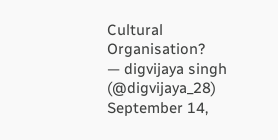Cultural Organisation?
— digvijaya singh (@digvijaya_28) September 14,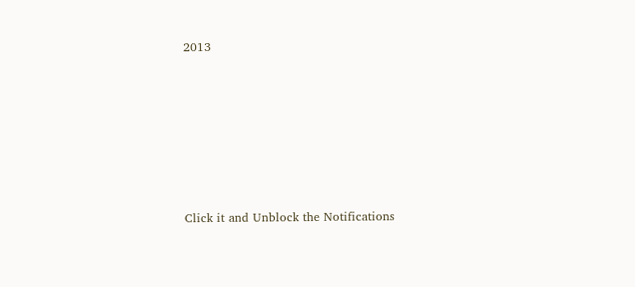2013












Click it and Unblock the Notifications